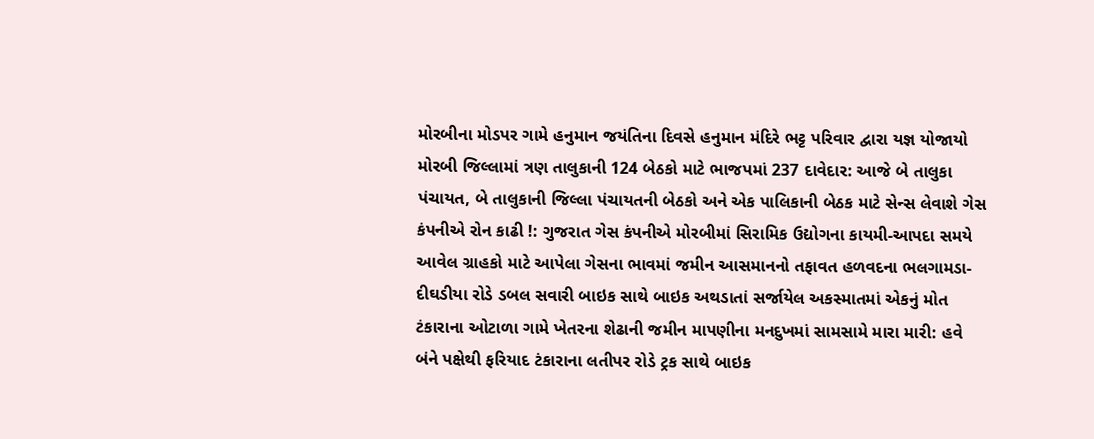મોરબીના મોડપર ગામે હનુમાન જયંતિના દિવસે હનુમાન મંદિરે ભટ્ટ પરિવાર દ્વારા યજ્ઞ યોજાયો મોરબી જિલ્લામાં ત્રણ તાલુકાની 124 બેઠકો માટે ભાજપમાં 237 દાવેદાર: આજે બે તાલુકા પંચાયત, બે તાલુકાની જિલ્લા પંચાયતની બેઠકો અને એક પાલિકાની બેઠક માટે સેન્સ લેવાશે ગેસ કંપનીએ રોન કાઢી !: ગુજરાત ગેસ કંપનીએ મોરબીમાં સિરામિક ઉદ્યોગના કાયમી-આપદા સમયે આવેલ ગ્રાહકો માટે આપેલા ગેસના ભાવમાં જમીન આસમાનનો તફાવત હળવદના ભલગામડા-દીઘડીયા રોડે ડબલ સવારી બાઇક સાથે બાઇક અથડાતાં સર્જાયેલ અકસ્માતમાં એકનું મોત ટંકારાના ઓટાળા ગામે ખેતરના શેઢાની જમીન માપણીના મનદુખમાં સામસામે મારા મારી: હવે બંને પક્ષેથી ફરિયાદ ટંકારાના લતીપર રોડે ટ્રક સાથે બાઇક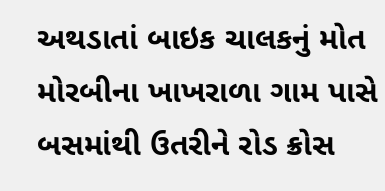અથડાતાં બાઇક ચાલકનું મોત મોરબીના ખાખરાળા ગામ પાસે બસમાંથી ઉતરીને રોડ ક્રોસ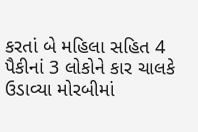કરતાં બે મહિલા સહિત 4 પૈકીનાં 3 લોકોને કાર ચાલકે ઉડાવ્યા મોરબીમાં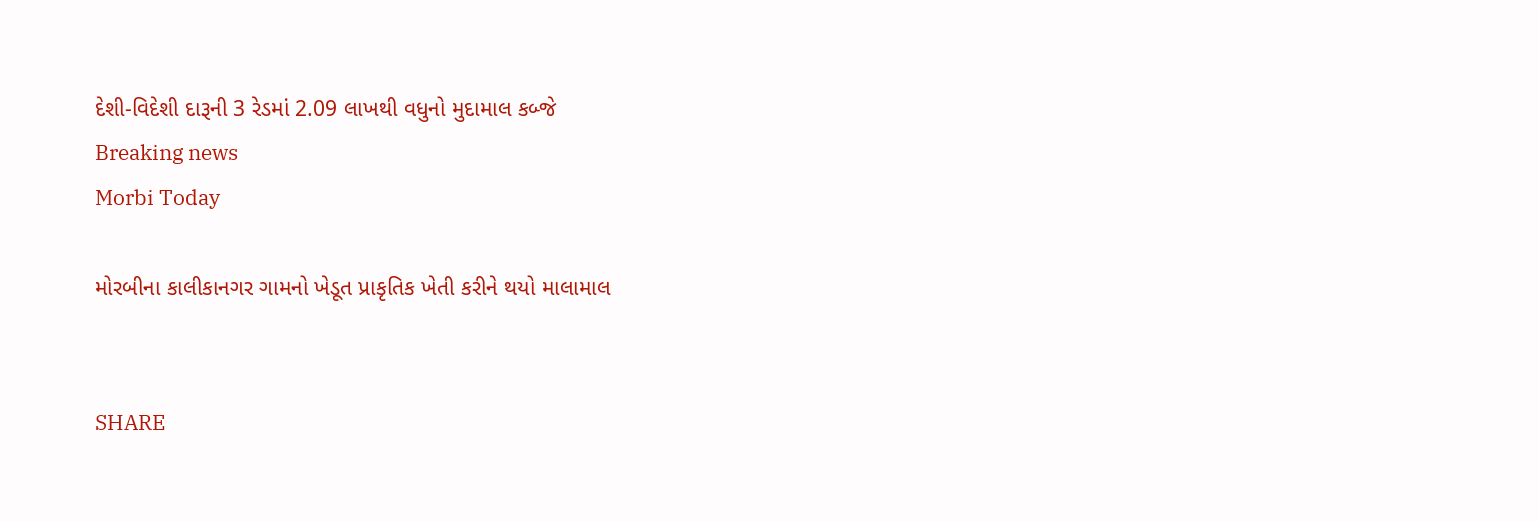દેશી-વિદેશી દારૂની 3 રેડમાં 2.09 લાખથી વધુનો મુદામાલ કબ્જે
Breaking news
Morbi Today

મોરબીના કાલીકાનગર ગામનો ખેડૂત પ્રાકૃતિક ખેતી કરીને થયો માલામાલ


SHARE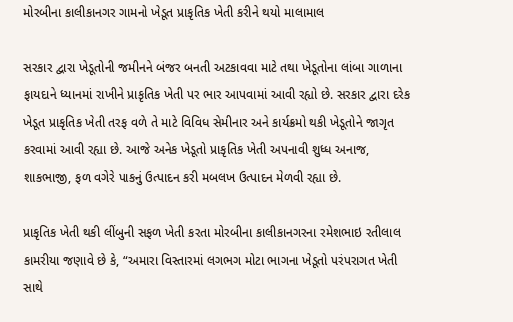મોરબીના કાલીકાનગર ગામનો ખેડૂત પ્રાકૃતિક ખેતી કરીને થયો માલામાલ

સરકાર દ્વારા ખેડૂતોની જમીનને બંજર બનતી અટકાવવા માટે તથા ખેડૂતોના લાંબા ગાળાના ફાયદાને ધ્યાનમાં રાખીને પ્રાકૃતિક ખેતી પર ભાર આપવામાં આવી રહ્યો છે. સરકાર દ્વારા દરેક ખેડૂત પ્રાકૃતિક ખેતી તરફ વળે તે માટે વિવિધ સેમીનાર અને કાર્યક્રમો થકી ખેડૂતોને જાગૃત કરવામાં આવી રહ્યા છે. આજે અનેક ખેડૂતો પ્રાકૃતિક ખેતી અપનાવી શુધ્ધ અનાજ, શાકભાજી, ફળ વગેરે પાકનું ઉત્પાદન કરી મબલખ ઉત્પાદન મેળવી રહ્યા છે.

પ્રાકૃતિક ખેતી થકી લીંબુની સફળ ખેતી કરતા મોરબીના કાલીકાનગરના રમેશભાઇ રતીલાલ કામરીયા જણાવે છે કે, “અમારા વિસ્તારમાં લગભગ મોટા ભાગના ખેડૂતો પરંપરાગત ખેતી સાથે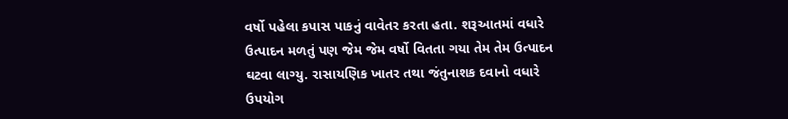વર્ષો પહેલા કપાસ પાકનું વાવેતર કરતા હતા. શરૂઆતમાં વધારે ઉત્પાદન મળતું પણ જેમ જેમ વર્ષો વિતતા ગયા તેમ તેમ ઉત્પાદન ઘટવા લાગ્યુ. રાસાયણિક ખાતર તથા જંતુનાશક દવાનો વધારે ઉપયોગ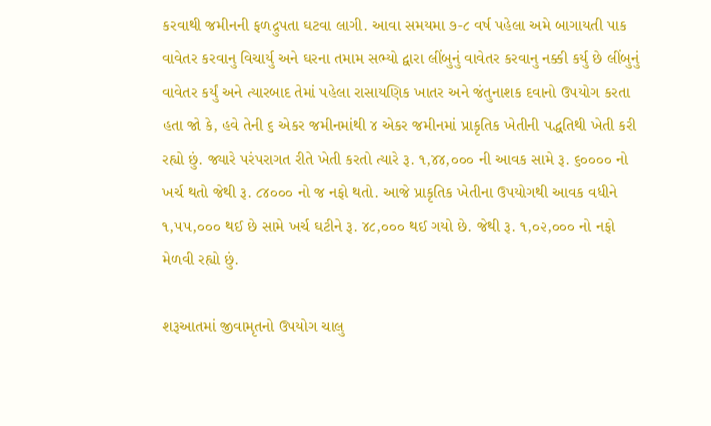કરવાથી જમીનની ફળદ્રુપતા ઘટવા લાગી. આવા સમયમા ૭-૮ વર્ષ પહેલા અમે બાગાયતી પાક વાવેતર કરવાનુ વિચાર્યુ અને ઘરના તમામ સભ્યો દ્વારા લીંબુનું વાવેતર કરવાનુ નક્કી કર્યુ છે લીંબુનું વાવેતર કર્યું અને ત્યારબાદ તેમાં પહેલા રાસાયણિક ખાતર અને જંતુનાશક દવાનો ઉપયોગ કરતા હતા જો કે, હવે તેની ૬ એકર જમીનમાંથી ૪ એકર જમીનમાં પ્રાકૃતિક ખેતીની પદ્ધતિથી ખેતી કરી રહ્યો છું. જ્યારે પરંપરાગત રીતે ખેતી કરતો ત્યારે રૂ. ૧,૪૪,૦૦૦ ની આવક સામે રૂ. ૬૦૦૦૦ નો ખર્ચ થતો જેથી રૂ. ૮૪૦૦૦ નો જ નફો થતો. આજે પ્રાકૃતિક ખેતીના ઉપયોગથી આવક વધીને ૧,૫૫,૦૦૦ થઈ છે સામે ખર્ચ ઘટીને રૂ. ૪૮,૦૦૦ થઈ ગયો છે. જેથી રૂ. ૧,૦૨,૦૦૦ નો નફો મેળવી રહ્યો છું.

શરૂઆતમાં જીવામૃતનો ઉપયોગ ચાલુ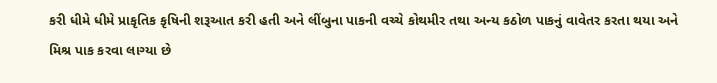કરી ધીમે ધીમે પ્રાકૃતિક કૃષિની શરૂઆત કરી હતી અને લીંબુના પાકની વચ્ચે કોથમીર તથા અન્ય કઠોળ પાકનું વાવેતર કરતા થયા અને મિશ્ર પાક કરવા લાગ્યા છે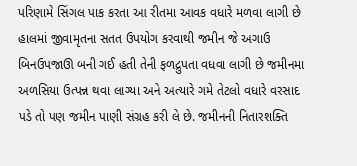પરિણામે સિંગલ પાક કરતા આ રીતમા આવક વધારે મળવા લાગી છે હાલમાં જીવામૃતના સતત ઉપયોગ કરવાથી જમીન જે અગાઉ બિનઉપજાઊ બની ગઈ હતી તેની ફળદ્રુપતા વધવા લાગી છે જમીનમા અળસિયા ઉત્પન્ન થવા લાગ્યા અને અત્યારે ગમે તેટલો વધારે વરસાદ પડે તો પણ જમીન પાણી સંગ્રહ કરી લે છે. જમીનની નિતારશક્તિ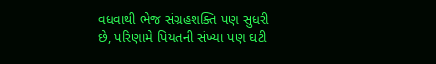વધવાથી ભેજ સંગ્રહશક્તિ પણ સુધરી છે, પરિણામે પિયતની સંખ્યા પણ ઘટી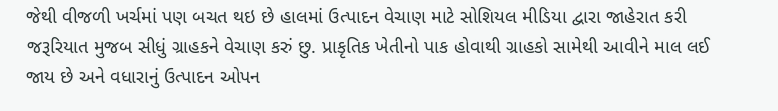જેથી વીજળી ખર્ચમાં પણ બચત થઇ છે હાલમાં ઉત્પાદન વેચાણ માટે સોશિયલ મીડિયા દ્વારા જાહેરાત કરી જરૂરિયાત મુજબ સીધું ગ્રાહકને વેચાણ કરું છુ. પ્રાકૃતિક ખેતીનો પાક હોવાથી ગ્રાહકો સામેથી આવીને માલ લઈ જાય છે અને વધારાનું ઉત્પાદન ઓપન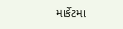માર્કેટમા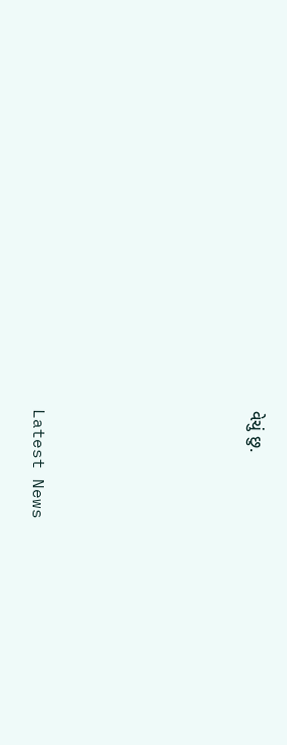વેચું છુ.






Latest News